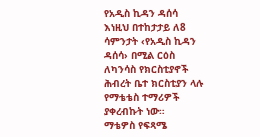የአዲስ ኪዳን ዳሰሳ
እነዚህ በተከታታይ ለ8 ሳምንታት ‹የአዲስ ኪዳን ዳሰሳ› በሚል ርዕስ ለካንሳስ የክርስቲያኖች ሕብረት ቤተ ክርስቲያን ላሉ የማቴቴስ ተማሪዎች ያቀረብኩት ነው።
ማቴዎስ የፍጻሜ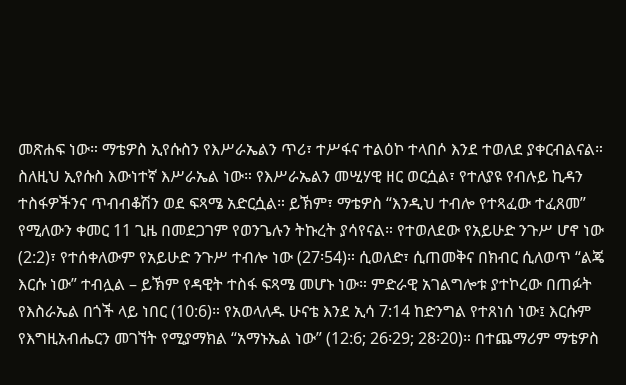መጽሐፍ ነው። ማቴዎስ ኢየሱስን የእሥራኤልን ጥሪ፣ ተሥፋና ተልዕኮ ተላበሶ እንደ ተወለደ ያቀርብልናል። ስለዚህ ኢየሱስ እውነተኛ እሥራኤል ነው። የእሥራኤልን መሢሃዊ ዘር ወርሷል፣ የተለያዩ የብሉይ ኪዳን ተስፋዎችንና ጥብብቆሽን ወደ ፍጻሜ አድርሷል። ይኽም፣ ማቴዎስ “እንዲህ ተብሎ የተጻፈው ተፈጸመ” የሚለውን ቀመር 11 ጊዜ በመደጋገም የወንጌሉን ትኩረት ያሳየናል። የተወለደው የአይሁድ ንጉሥ ሆኖ ነው (2:2)፣ የተሰቀለውም የአይሁድ ንጉሥ ተብሎ ነው (27፡54)። ሲወለድ፣ ሲጠመቅና በክብር ሲለወጥ “ልጄ እርሱ ነው” ተብሏል – ይኽም የዳዊት ተስፋ ፍጻሜ መሆኑ ነው። ምድራዊ አገልግሎቱ ያተኮረው በጠፉት የእስራኤል በጎች ላይ ነበር (10:6)። የአወላለዱ ሁናቴ እንደ ኢሳ 7:14 ከድንግል የተጸነሰ ነው፤ እርሱም የእግዚአብሔርን መገኘት የሚያማክል “አማኑኤል ነው” (12:6; 26፡29; 28፡20)። በተጨማሪም ማቴዎስ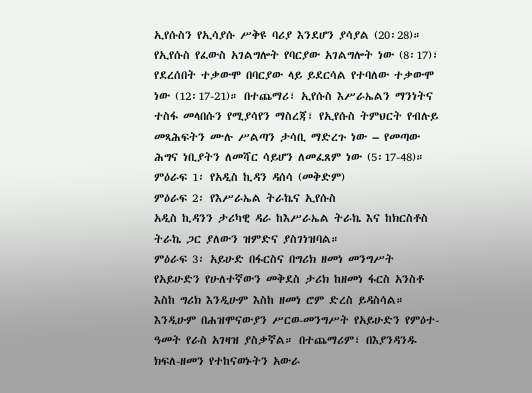ኢየሱስን የኢሳያሱ ሥቅዩ ባሪያ እንደሆን ያሳያል (20፡28)። የኢየሱስ የፈውስ አገልግሎት የባርያው አገልግሎት ነው (8፡17)፣ የደረሰበት ተቃውሞ በባርያው ላይ ይደርሳል የተባለው ተቃውሞ ነው (12፡17-21)። በተጨማሪ፣ ኢየሱስ እሥራኤልን ማንነትና ተስፋ መላበሱን የሚያሳየን ማስረጃ፣ የኢየሱስ ትምህርት የብሉይ መጻሕፍትን ሙሉ ሥልጣን ታሳቢ ማድረጉ ነው – የመጣው ሕግና ነቢያትን ለመሻር ሳይሆን ለመፈጸም ነው (5፡17-48)።
ምዕራፍ 1፡ የአዲስ ኪዳን ዳሰሳ (መቅድም)
ምዕራፍ 2፡ የእሥራኤል ትራኬና ኢየሱስ
አዲስ ኪዳንን ታሪካዊ ዳራ ከእሥራኤል ትራኬ እና ከክርስቶስ ትራኬ ጋር ያለውን ዝምድና ያስገነዝባል።
ምዕራፍ 3፡ አይሁድ በፋርስና በግሪክ ዘመነ መንግሥት
የአይሁድን የሁለተኛውን መቅደስ ታሪክ ከዘመነ ፋርስ አንስቶ እስከ ግሪክ እንዲሁም እስከ ዘመነ ሮም ድረስ ይዳስሳል። እንዲሁም በሐዝሞናውያን ሥርወ-መንግሥት የአይሁድን የምዕተ-ዓመት የራስ አገዛዝ ያስቃኛል። በተጨማሪም፣ በእያንዳንዱ ክፍለ-ዘመን የተከናወኑትን አውራ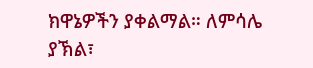ክዋኔዎችን ያቀልማል። ለምሳሌ ያኽል፣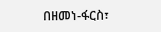በዘመነ-ፋርስ፣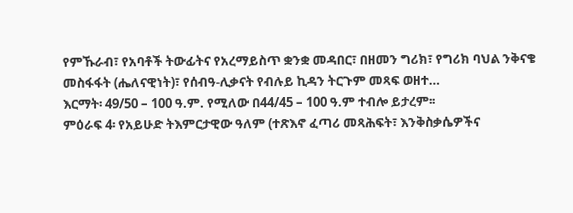የምኹራብ፣ የአባቶች ትውፊትና የአረማይስጥ ቋንቋ መዳበር፣ በዘመን ግሪክ፣ የግሪክ ባህል ንቅናቄ መስፋፋት (ሔለናዊነት)፣ የሰብዓ-ሊቃናት የብሉይ ኪዳን ትርጉም መጻፍ ወዘተ…
እርማት፡ 49/50 – 100 ዓ.ም. የሚለው በ44/45 – 100 ዓ.ም ተብሎ ይታረም፡፡
ምዕራፍ 4፡ የአይሁድ ትእምርታዊው ዓለም (ተጽእኖ ፈጣሪ መጻሕፍት፣ እንቅስቃሴዎችና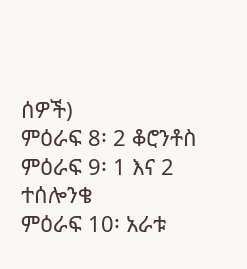ሰዎች)
ምዕራፍ 8፡ 2 ቆሮንቶስ
ምዕራፍ 9፡ 1 እና 2 ተሰሎንቄ
ምዕራፍ 10፡ አራቱ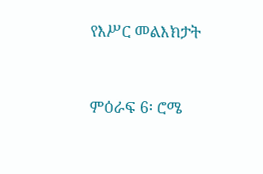የእሥር መልእክታት


ምዕራፍ 6፡ ሮሜ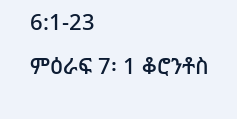6:1-23
ምዕራፍ 7፡ 1 ቆሮንቶስ